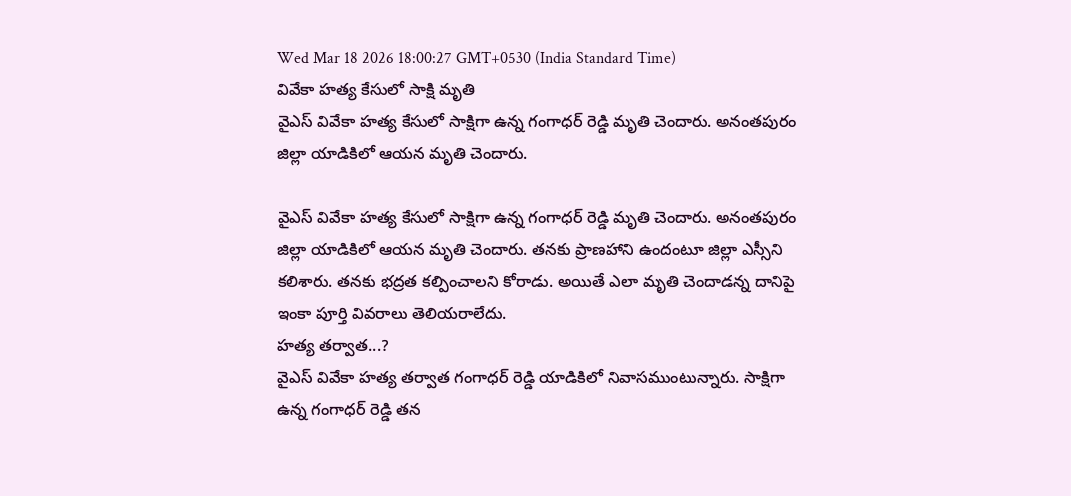Wed Mar 18 2026 18:00:27 GMT+0530 (India Standard Time)
వివేకా హత్య కేసులో సాక్షి మృతి
వైఎస్ వివేకా హత్య కేసులో సాక్షిగా ఉన్న గంగాధర్ రెడ్డి మృతి చెందారు. అనంతపురం జిల్లా యాడికిలో ఆయన మృతి చెందారు.

వైఎస్ వివేకా హత్య కేసులో సాక్షిగా ఉన్న గంగాధర్ రెడ్డి మృతి చెందారు. అనంతపురం జిల్లా యాడికిలో ఆయన మృతి చెందారు. తనకు ప్రాణహాని ఉందంటూ జిల్లా ఎస్సీని కలిశారు. తనకు భద్రత కల్పించాలని కోరాడు. అయితే ఎలా మృతి చెందాడన్న దానిపై ఇంకా పూర్తి వివరాలు తెలియరాలేదు.
హత్య తర్వాత...?
వైఎస్ వివేకా హత్య తర్వాత గంగాధర్ రెడ్డి యాడికిలో నివాసముంటున్నారు. సాక్షిగా ఉన్న గంగాధర్ రెడ్డి తన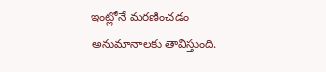ఇంట్లోనే మరణించడం అనుమానాలకు తావిస్తుంది.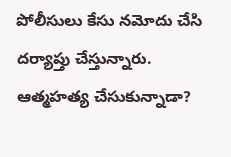పోలీసులు కేసు నమోదు చేసి దర్యాప్తు చేస్తున్నారు. ఆత్మహత్య చేసుకున్నాడా?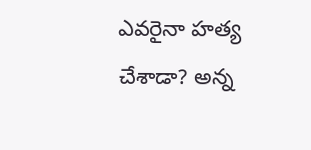ఎవరైనా హత్య చేశాడా? అన్న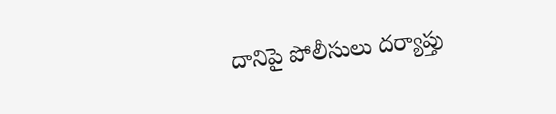దానిపై పోలీసులు దర్యాప్తు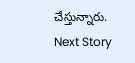చేస్తున్నారు.
Next Story